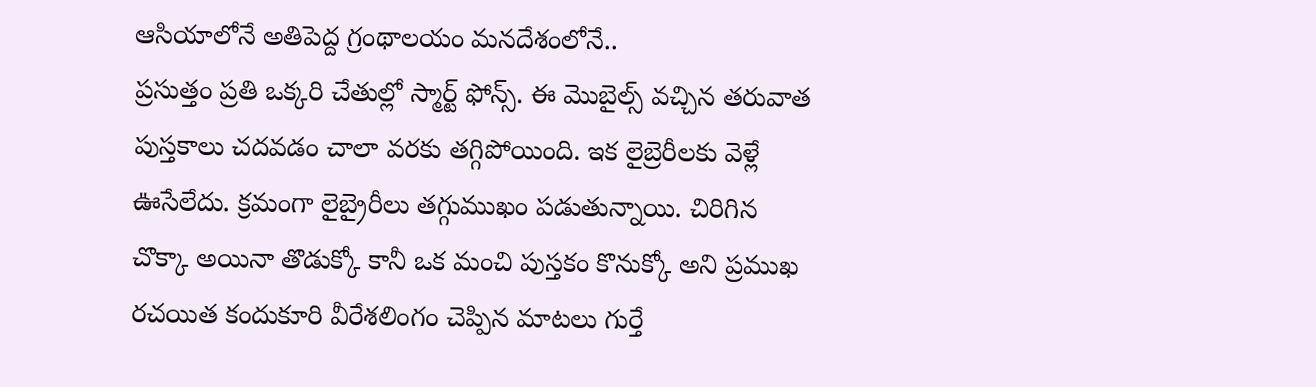ఆసియాలోనే అతిపెద్ద గ్రంథాలయం మనదేశంలోనే..
ప్రసుత్తం ప్రతి ఒక్కరి చేతుల్లో స్మార్ట్ ఫోన్స్. ఈ మొబైల్స్ వచ్చిన తరువాత పుస్తకాలు చదవడం చాలా వరకు తగ్గిపోయింది. ఇక లైబ్రెరీలకు వెళ్లే ఊసేలేదు. క్రమంగా లైబ్రైరీలు తగ్గుముఖం పడుతున్నాయి. చిరిగిన చొక్కా అయినా తొడుక్కో కానీ ఒక మంచి పుస్తకం కొనుక్కో అని ప్రముఖ రచయిత కందుకూరి వీరేశలింగం చెప్పిన మాటలు గుర్తే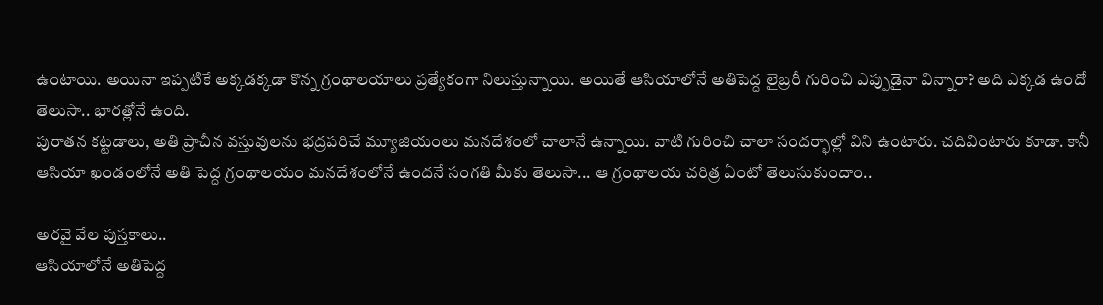ఉంటాయి. అయినా ఇప్పటికే అక్కడక్కడా కొన్న గ్రంథాలయాలు ప్రత్యేకంగా నిలుస్తున్నాయి. అయితే ఆసియాలోనే అతిపెద్ద లైబ్రరీ గురించి ఎప్పుడైనా విన్నారా? అది ఎక్కడ ఉందో తెలుసా.. భారత్లోనే ఉంది.
పురాతన కట్టడాలు, అతి ప్రాచీన వస్తువులను భద్రపరిచే మ్యూజియంలు మనదేశంలో చాలానే ఉన్నాయి. వాటి గురించి చాలా సందర్భాల్లో విని ఉంటారు. చదివింటారు కూడా. కానీ ఆసియా ఖండంలోనే అతి పెద్ద గ్రంథాలయం మనదేశంలోనే ఉందనే సంగతి మీకు తెలుసా... ఆ గ్రంథాలయ చరిత్ర ఏంటో తెలుసుకుందాం..

అరవై వేల పుస్తకాలు..
ఆసియాలోనే అతిపెద్ద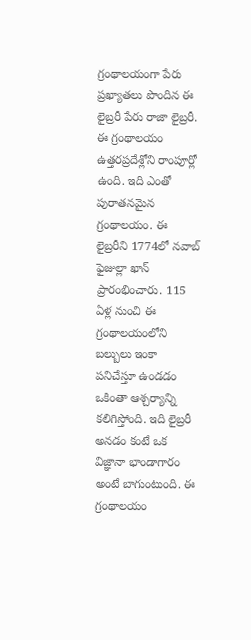గ్రంథాలయంగా పేరు ప్రఖ్యాతలు పొందిన ఈ లైబ్రరీ పేరు రాజా లైబ్రరీ. ఈ గ్రంథాలయం ఉత్తరప్రదేశ్లోని రాంపూర్లో ఉంది. ఇది ఎంతో పురాతనమైన గ్రంథాలయం. ఈ లైబ్రరీని 1774లో నవాబ్ ఫైజుల్లా ఖాన్ ప్రారంభించారు. 115 ఏళ్ల నుంచి ఈ గ్రంథాలయంలోని బల్బులు ఇంకా పనిచేస్తూ ఉండడం ఒకింతా ఆశ్చర్యాన్ని కలిగిస్తోంది. ఇది లైబ్రరీ అనడం కంటే ఒక విజ్ఞానా భాండాగారం అంటే బాగుంటుంది. ఈ గ్రంథాలయం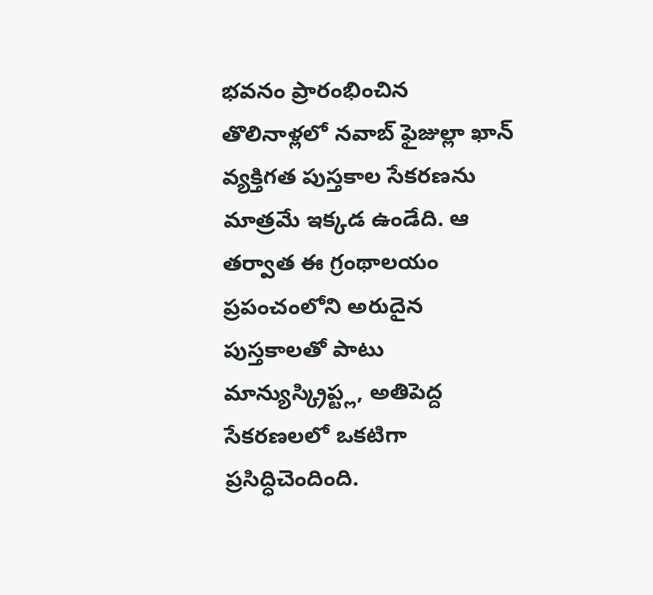భవనం ప్రారంభించిన తొలినాళ్లలో నవాబ్ ఫైజుల్లా ఖాన్ వ్యక్తిగత పుస్తకాల సేకరణను మాత్రమే ఇక్కడ ఉండేది. ఆ తర్వాత ఈ గ్రంథాలయం ప్రపంచంలోని అరుదైన పుస్తకాలతో పాటు మాన్యుస్క్రిప్ట్ల, అతిపెద్ద సేకరణలలో ఒకటిగా ప్రసిద్ధిచెందింది.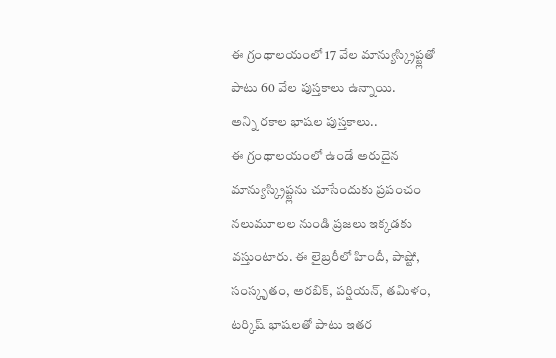ఈ గ్రంథాలయంలో 17 వేల మాన్యుస్క్రిప్ట్లతో పాటు 60 వేల పుస్తకాలు ఉన్నాయి.
అన్ని రకాల భాషల పుస్తకాలు..
ఈ గ్రంథాలయంలో ఉండే అరుదైన మాన్యుస్క్రిప్ట్లను చూసేందుకు ప్రపంచం నలుమూలల నుండి ప్రజలు ఇక్కడకు వస్తుంటారు. ఈ లైబ్రరీలో హిందీ, పాష్టో, సంస్కృతం, అరబిక్, పర్షియన్, తమిళం, టర్కిష్ భాషలతో పాటు ఇతర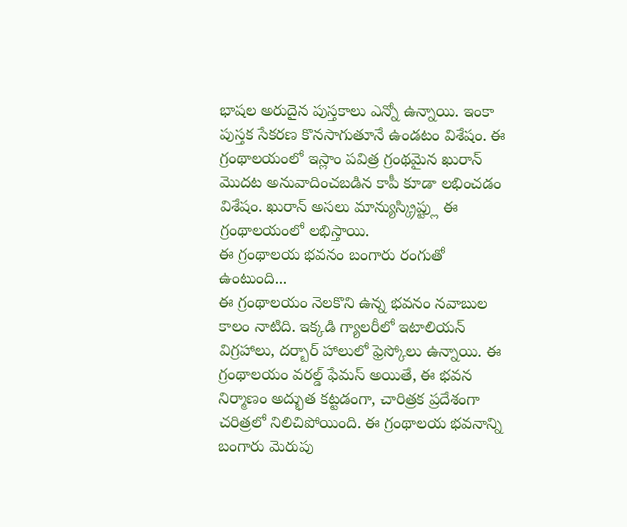భాషల అరుదైన పుస్తకాలు ఎన్నో ఉన్నాయి. ఇంకా పుస్తక సేకరణ కొనసాగుతూనే ఉండటం విశేషం. ఈ గ్రంథాలయంలో ఇస్లాం పవిత్ర గ్రంథమైన ఖురాన్ మొదట అనువాదించబడిన కాపీ కూడా లభించడం విశేషం. ఖురాన్ అసలు మాన్యుస్క్రిప్ట్లు ఈ గ్రంథాలయంలో లభిస్తాయి.
ఈ గ్రంథాలయ భవనం బంగారు రంగుతో ఉంటుంది...
ఈ గ్రంథాలయం నెలకొని ఉన్న భవనం నవాబుల కాలం నాటిది. ఇక్కడి గ్యాలరీలో ఇటాలియన్ విగ్రహాలు, దర్బార్ హాలులో ఫ్రెస్కోలు ఉన్నాయి. ఈ గ్రంథాలయం వరల్డ్ ఫేమస్ అయితే, ఈ భవన నిర్మాణం అద్భుత కట్టడంగా, చారిత్రక ప్రదేశంగా చరిత్రలో నిలిచిపోయింది. ఈ గ్రంథాలయ భవనాన్ని బంగారు మెరుపు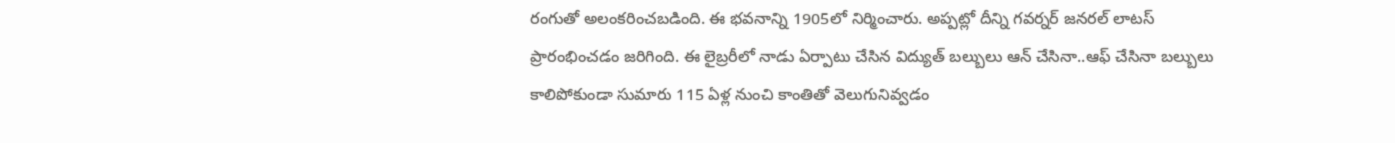రంగుతో అలంకరించబడింది. ఈ భవనాన్ని 1905లో నిర్మించారు. అప్పట్లో దీన్ని గవర్నర్ జనరల్ లాటస్ ప్రారంభించడం జరిగింది. ఈ లైబ్రరీలో నాడు ఏర్పాటు చేసిన విద్యుత్ బల్బులు ఆన్ చేసినా..ఆఫ్ చేసినా బల్బులు కాలిపోకుండా సుమారు 115 ఏళ్ల నుంచి కాంతితో వెలుగునివ్వడం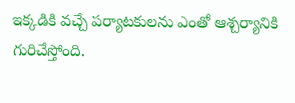ఇక్కడికి వచ్చే పర్యాటకులను ఎంతో ఆశ్చర్యానికి గురిచేస్తోంది.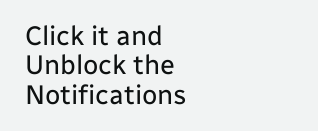Click it and Unblock the Notifications